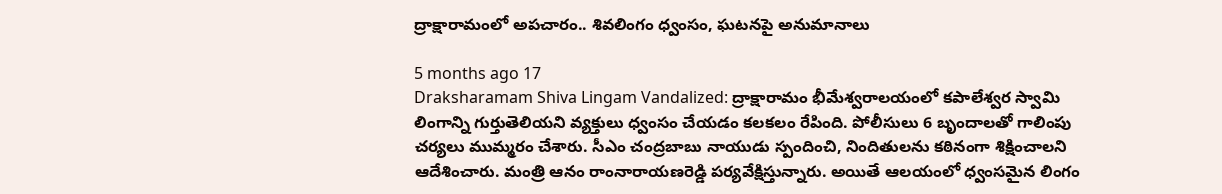ద్రాక్షారామంలో అపచారం.. శివలింగం ధ్వంసం, ఘటనపై అనుమానాలు

5 months ago 17
Draksharamam Shiva Lingam Vandalized: ద్రాక్షారామం భీమేశ్వరాలయంలో కపాలేశ్వర స్వామి లింగాన్ని గుర్తుతెలియని వ్యక్తులు ధ్వంసం చేయడం కలకలం రేపింది. పోలీసులు 6 బృందాలతో గాలింపు చర్యలు ముమ్మరం చేశారు. సీఎం చంద్రబాబు నాయుడు స్పందించి, నిందితులను కఠినంగా శిక్షించాలని ఆదేశించారు. మంత్రి ఆనం రాంనారాయణరెడ్డి పర్యవేక్షిస్తున్నారు. అయితే ఆలయంలో ధ్వంసమైన లింగం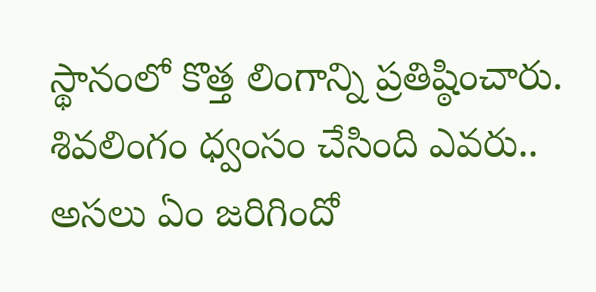స్థానంలో కొత్త లింగాన్ని ప్రతిష్ఠించారు. శివలింగం ధ్వంసం చేసింది ఎవరు.. అసలు ఏం జరిగిందో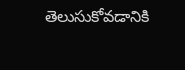తెలుసుకోవడానికి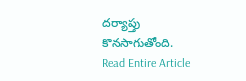దర్యాప్తు కొనసాగుతోంది.
Read Entire Article